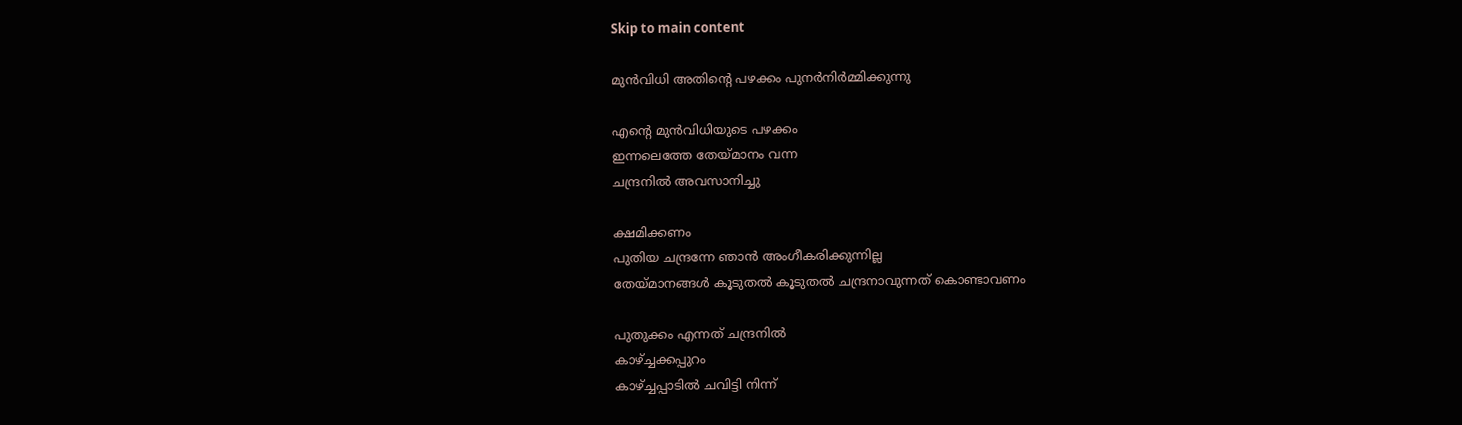Skip to main content

മുൻവിധി അതിൻ്റെ പഴക്കം പുനർനിർമ്മിക്കുന്നു

എൻ്റെ മുൻവിധിയുടെ പഴക്കം
ഇന്നലെത്തേ തേയ്മാനം വന്ന
ചന്ദ്രനിൽ അവസാനിച്ചു

ക്ഷമിക്കണം
പുതിയ ചന്ദ്രന്നേ ഞാൻ അംഗീകരിക്കുന്നില്ല
തേയ്മാനങ്ങൾ കൂടുതൽ കൂടുതൽ ചന്ദ്രനാവുന്നത് കൊണ്ടാവണം

പുതുക്കം എന്നത് ചന്ദ്രനിൽ
കാഴ്ച്ചക്കപ്പുറം
കാഴ്ച്ചപ്പാടിൽ ചവിട്ടി നിന്ന്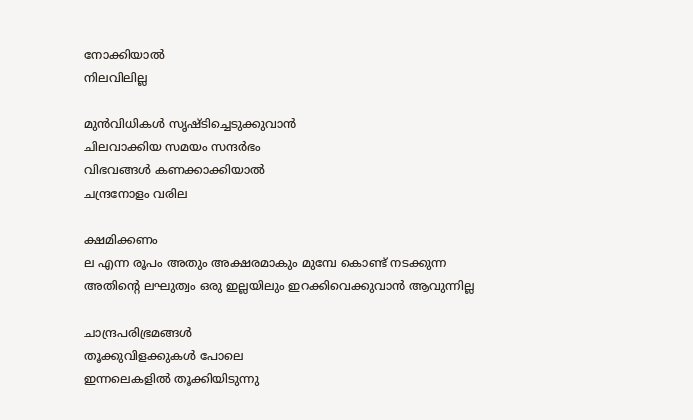നോക്കിയാൽ
നിലവിലില്ല

മുൻവിധികൾ സൃഷ്‌ടിച്ചെടുക്കുവാൻ
ചിലവാക്കിയ സമയം സന്ദർഭം
വിഭവങ്ങൾ കണക്കാക്കിയാൽ
ചന്ദ്രനോളം വരില

ക്ഷമിക്കണം
ല എന്ന രൂപം അതും അക്ഷരമാകും മുമ്പേ കൊണ്ട് നടക്കുന്ന
അതിൻ്റെ ലഘുത്വം ഒരു ഇല്ലയിലും ഇറക്കിവെക്കുവാൻ ആവുന്നില്ല

ചാന്ദ്രപരിഭ്രമങ്ങൾ
തൂക്കുവിളക്കുകൾ പോലെ
ഇന്നലെകളിൽ തൂക്കിയിടുന്നു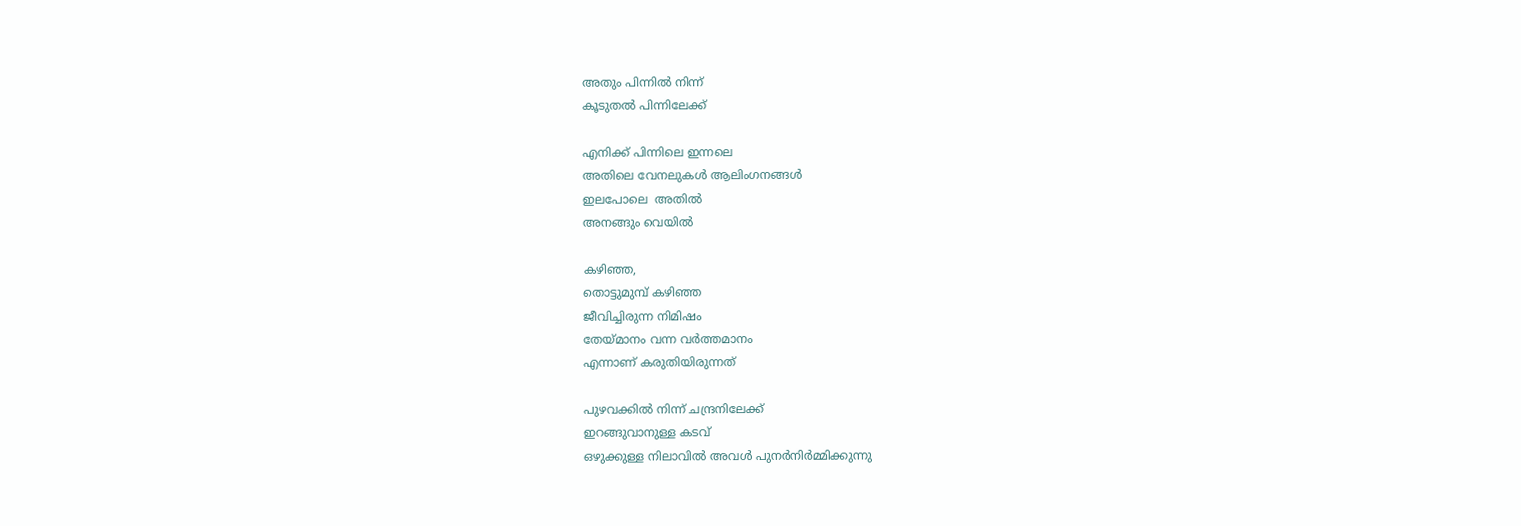അതും പിന്നിൽ നിന്ന്
കൂടുതൽ പിന്നിലേക്ക്

എനിക്ക് പിന്നിലെ ഇന്നലെ
അതിലെ വേനലുകൾ ആലിംഗനങ്ങൾ
ഇലപോലെ  അതിൽ
അനങ്ങും വെയിൽ

കഴിഞ്ഞ,
തൊട്ടുമുമ്പ് കഴിഞ്ഞ
ജീവിച്ചിരുന്ന നിമിഷം
തേയ്മാനം വന്ന വർത്തമാനം
എന്നാണ് കരുതിയിരുന്നത്

പുഴവക്കിൽ നിന്ന് ചന്ദ്രനിലേക്ക്
ഇറങ്ങുവാനുള്ള കടവ്
ഒഴുക്കുള്ള നിലാവിൽ അവൾ പുനർനിർമ്മിക്കുന്നു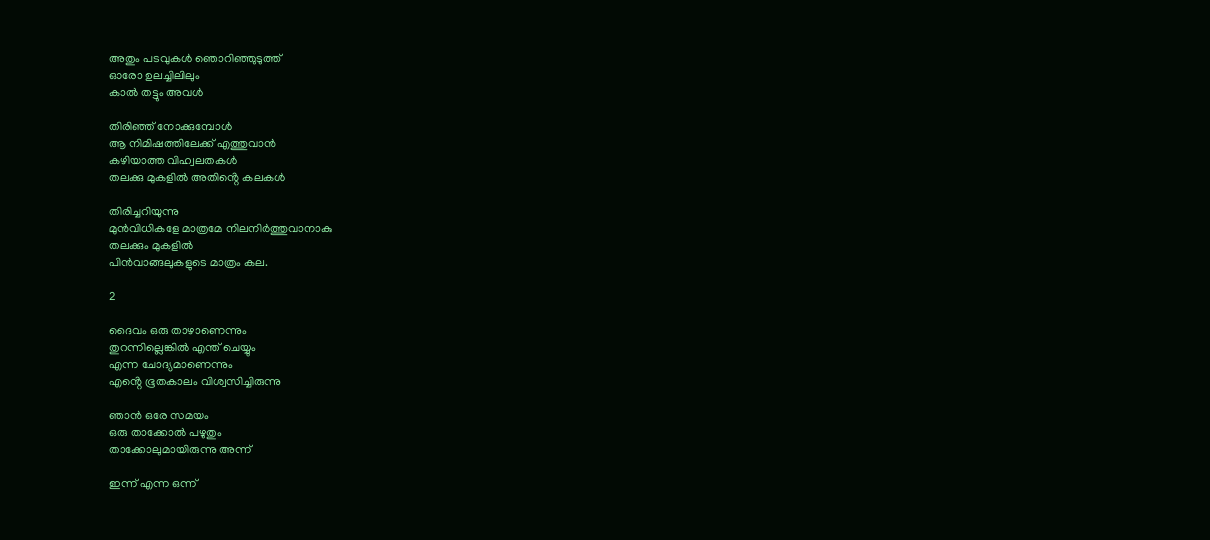അതും പടവുകൾ ഞൊറിഞ്ഞുടുത്ത്
ഓരോ ഉലച്ചിലിലും
കാൽ തട്ടും അവൾ

തിരിഞ്ഞ് നോക്കുമ്പോൾ
ആ നിമിഷത്തിലേക്ക് എത്തുവാൻ
കഴിയാത്ത വിഹ്വലതകൾ
തലക്കു മുകളിൽ അതിൻ്റെ കലകൾ

തിരിച്ചറിയുന്നു
മുൻവിധികളേ മാത്രമേ നിലനിർത്തുവാനാകു
തലക്കും മുകളിൽ
പിൻവാങ്ങലുകളുടെ മാത്രം കല.

2

ദൈവം ഒരു താഴാണെന്നും
തുറന്നില്ലെങ്കിൽ എന്ത് ചെയ്യും
എന്ന ചോദ്യമാണെന്നും
എൻ്റെ ഭൂതകാലം വിശ്വസിച്ചിരുന്നു

ഞാൻ ഒരേ സമയം
ഒരു താക്കോൽ പഴുതും
താക്കോലുമായിരുന്നു അന്ന്

ഇന്ന് എന്ന ഒന്ന്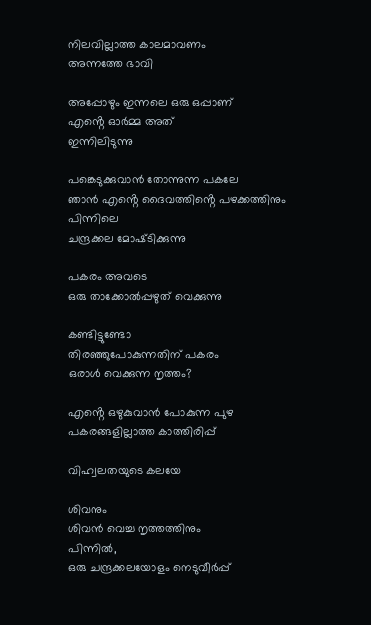നിലവില്ലാത്ത കാലമാവണം
അന്നത്തേ ഭാവി

അപ്പോഴും ഇന്നലെ ഒരു ഒപ്പാണ്
എൻ്റെ ഓർമ്മ അത്
ഇന്നിലിടുന്നു

പങ്കെടുക്കുവാൻ തോന്നുന്ന പകലേ
ഞാൻ എൻ്റെ ദൈവത്തിൻ്റെ പഴക്കത്തിനും പിന്നിലെ
ചന്ദ്രക്കല മോഷ്‌ടിക്കുന്നു

പകരം അവടെ
ഒരു താക്കോൽപ്പഴുത് വെക്കുന്നു

കണ്ടിട്ടുണ്ടോ
തിരഞ്ഞുപോകുന്നതിന് പകരം
ഒരാൾ വെക്കുന്ന നൃത്തം?

എൻ്റെ ഒഴുകുവാൻ പോകുന്ന പുഴ
പകരങ്ങളില്ലാത്ത കാത്തിരിപ്പ്

വിഹ്വലതയുടെ കലയേ

ശിവനും
ശിവൻ വെച്ച നൃത്തത്തിനും
പിന്നിൽ,
ഒരു ചന്ദ്രക്കലയോളം നെടുവീർപ്പ്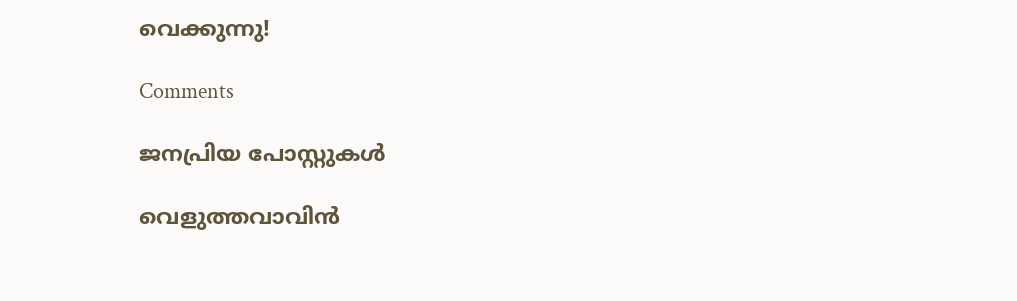വെക്കുന്നു!

Comments

ജനപ്രിയ പോസ്റ്റുകൾ

വെളുത്തവാവിൻ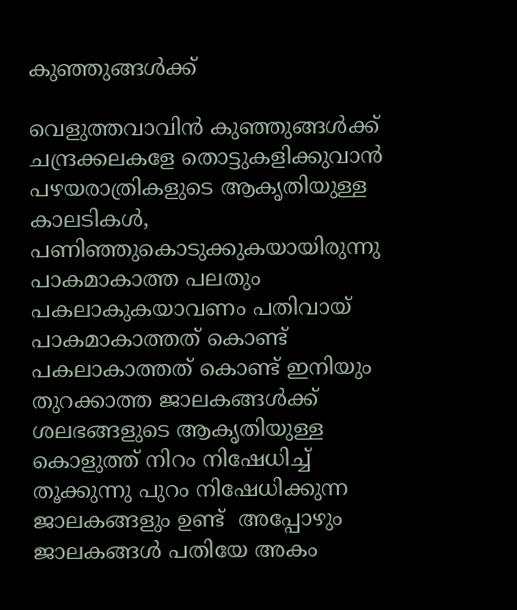കുഞ്ഞുങ്ങൾക്ക്

വെളുത്തവാവിൻ കുഞ്ഞുങ്ങൾക്ക് ചന്ദ്രക്കലകളേ തൊട്ടുകളിക്കുവാൻ പഴയരാത്രികളുടെ ആകൃതിയുള്ള കാലടികൾ, പണിഞ്ഞുകൊടുക്കുകയായിരുന്നു പാകമാകാത്ത പലതും പകലാകുകയാവണം പതിവായ് പാകമാകാത്തത് കൊണ്ട് പകലാകാത്തത് കൊണ്ട് ഇനിയും തുറക്കാത്ത ജാലകങ്ങൾക്ക്  ശലഭങ്ങളുടെ ആകൃതിയുള്ള കൊളുത്ത് നിറം നിഷേധിച്ച് തൂക്കുന്നു പുറം നിഷേധിക്കുന്ന ജാലകങ്ങളും ഉണ്ട്  അപ്പോഴും ജാലകങ്ങൾ പതിയേ അകം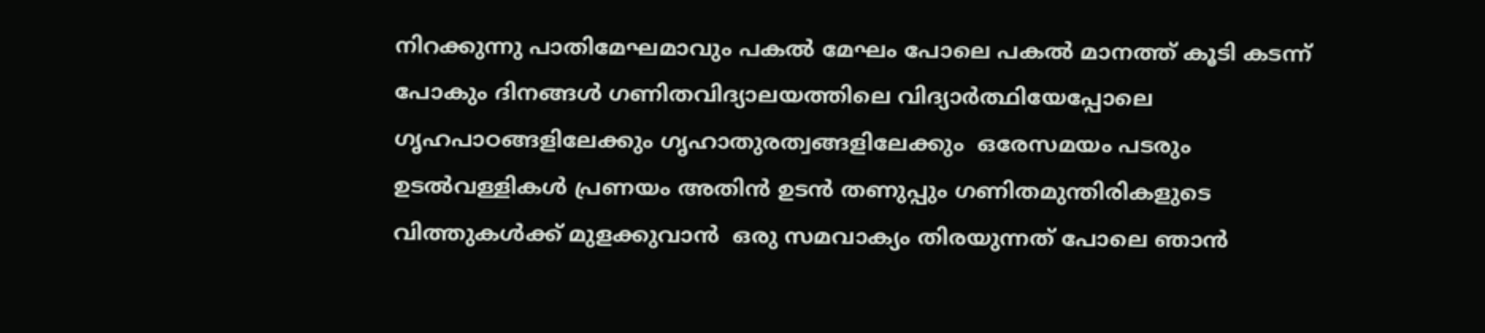നിറക്കുന്നു പാതിമേഘമാവും പകൽ മേഘം പോലെ പകൽ മാനത്ത് കൂടി കടന്ന് പോകും ദിനങ്ങൾ ഗണിതവിദ്യാലയത്തിലെ വിദ്യാർത്ഥിയേപ്പോലെ ഗൃഹപാഠങ്ങളിലേക്കും ഗൃഹാതുരത്വങ്ങളിലേക്കും  ഒരേസമയം പടരും ഉടൽവള്ളികൾ പ്രണയം അതിൻ ഉടൻ തണുപ്പും ഗണിതമുന്തിരികളുടെ വിത്തുകൾക്ക് മുളക്കുവാൻ  ഒരു സമവാക്യം തിരയുന്നത് പോലെ ഞാൻ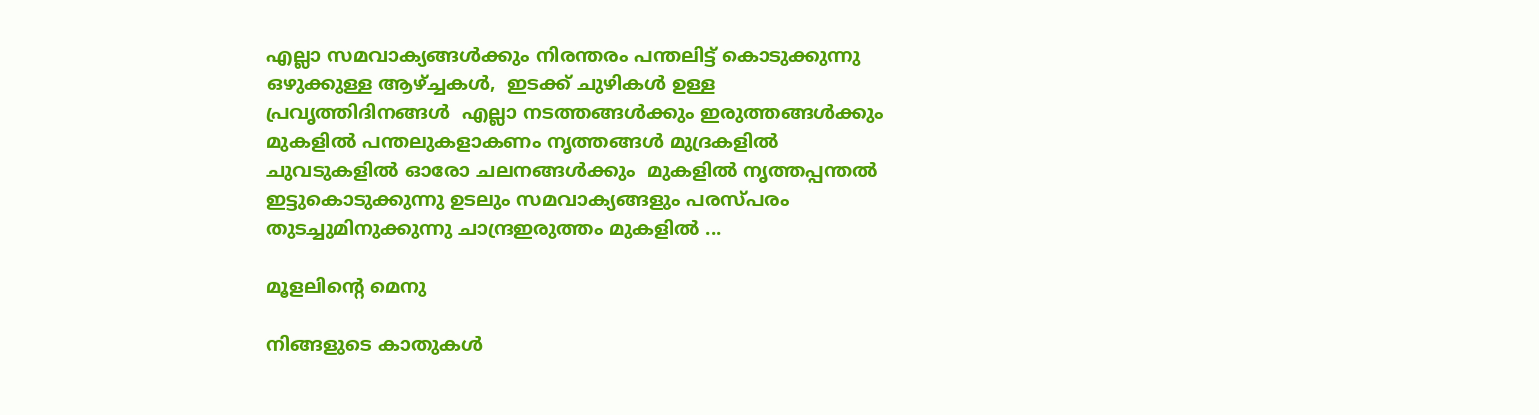എല്ലാ സമവാക്യങ്ങൾക്കും നിരന്തരം പന്തലിട്ട് കൊടുക്കുന്നു ഒഴുക്കുള്ള ആഴ്ച്ചകൾ,  ഇടക്ക് ചുഴികൾ ഉള്ള പ്രവൃത്തിദിനങ്ങൾ  എല്ലാ നടത്തങ്ങൾക്കും ഇരുത്തങ്ങൾക്കും മുകളിൽ പന്തലുകളാകണം നൃത്തങ്ങൾ മുദ്രകളിൽ ചുവടുകളിൽ ഓരോ ചലനങ്ങൾക്കും  മുകളിൽ നൃത്തപ്പന്തൽ ഇട്ടുകൊടുക്കുന്നു ഉടലും സമവാക്യങ്ങളും പരസ്പരം തുടച്ചുമിനുക്കുന്നു ചാന്ദ്രഇരുത്തം മുകളിൽ ...

മൂളലിൻ്റെ മെനു

നിങ്ങളുടെ കാതുകൾ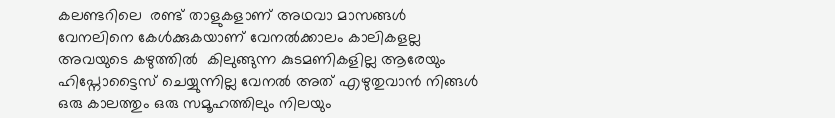കലണ്ടറിലെ  രണ്ട് താളുകളാണ് അഥവാ മാസങ്ങൾ വേനലിനെ കേൾക്കുകയാണ് വേനൽക്കാലം കാലികളല്ല അവയുടെ കഴുത്തിൽ  കിലുങ്ങുന്ന കുടമണികളില്ല ആരേയും ഹിപ്നോട്ടൈസ് ചെയ്യുന്നില്ല വേനൽ അത് എഴുതുവാൻ നിങ്ങൾ  ഒരു കാലത്തും ഒരു സമൂഹത്തിലും നിലയും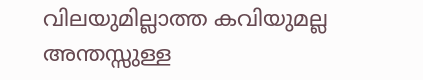വിലയുമില്ലാത്ത കവിയുമല്ല അന്തസ്സുള്ള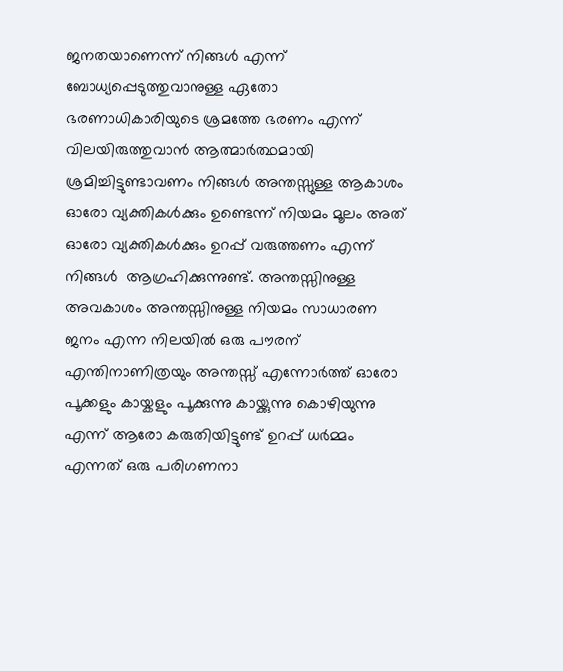ജനതയാണെന്ന് നിങ്ങൾ എന്ന് ബോധ്യപ്പെടുത്തുവാനുള്ള ഏതോ ഭരണാധികാരിയുടെ ശ്രമത്തേ ഭരണം എന്ന് വിലയിരുത്തുവാൻ ആത്മാർത്ഥമായി ശ്രമിച്ചിട്ടുണ്ടാവണം നിങ്ങൾ അന്തസ്സുള്ള ആകാശം ഓരോ വ്യക്തികൾക്കും ഉണ്ടെന്ന് നിയമം മൂലം അത് ഓരോ വ്യക്തികൾക്കും ഉറപ്പ് വരുത്തണം എന്ന് നിങ്ങൾ  ആഗ്രഹിക്കുന്നുണ്ട്. അന്തസ്സിനുള്ള അവകാശം അന്തസ്സിനുള്ള നിയമം സാധാരണ ജനം എന്ന നിലയിൽ ഒരു പൗരന് എന്തിനാണിത്രയും അന്തസ്സ് എന്നോർത്ത് ഓരോ പൂക്കളും കായ്കളും പൂക്കുന്നു കായ്ക്കുന്നു കൊഴിയുന്നു എന്ന് ആരോ കരുതിയിട്ടുണ്ട് ഉറപ്പ് ധർമ്മം എന്നത് ഒരു പരിഗണനാ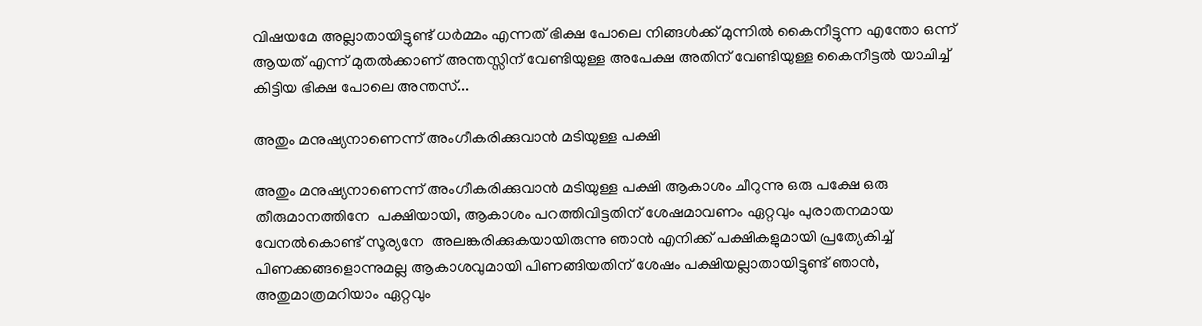വിഷയമേ അല്ലാതായിട്ടുണ്ട് ധർമ്മം എന്നത് ഭിക്ഷ പോലെ നിങ്ങൾക്ക് മുന്നിൽ കൈനീട്ടുന്ന എന്തോ ഒന്ന് ആയത് എന്ന് മുതൽക്കാണ് അന്തസ്സിന് വേണ്ടിയുള്ള അപേക്ഷ അതിന് വേണ്ടിയുള്ള കൈനീട്ടൽ യാചിച്ച് കിട്ടിയ ഭിക്ഷ പോലെ അന്തസ്...

അതും മനുഷ്യനാണെന്ന് അംഗീകരിക്കുവാൻ മടിയുള്ള പക്ഷി

അതും മനുഷ്യനാണെന്ന് അംഗീകരിക്കുവാൻ മടിയുള്ള പക്ഷി ആകാശം ചീറുന്നു ഒരു പക്ഷേ ഒരു തീരുമാനത്തിനേ  പക്ഷിയായി, ആകാശം പറത്തിവിട്ടതിന് ശേഷമാവണം ഏറ്റവും പുരാതനമായ വേനൽകൊണ്ട് സൂര്യനേ  അലങ്കരിക്കുകയായിരുന്നു ഞാൻ എനിക്ക് പക്ഷികളുമായി പ്രത്യേകിച്ച് പിണക്കങ്ങളൊന്നുമല്ല ആകാശവുമായി പിണങ്ങിയതിന് ശേഷം പക്ഷിയല്ലാതായിട്ടുണ്ട് ഞാൻ, അതുമാത്രമറിയാം ഏറ്റവും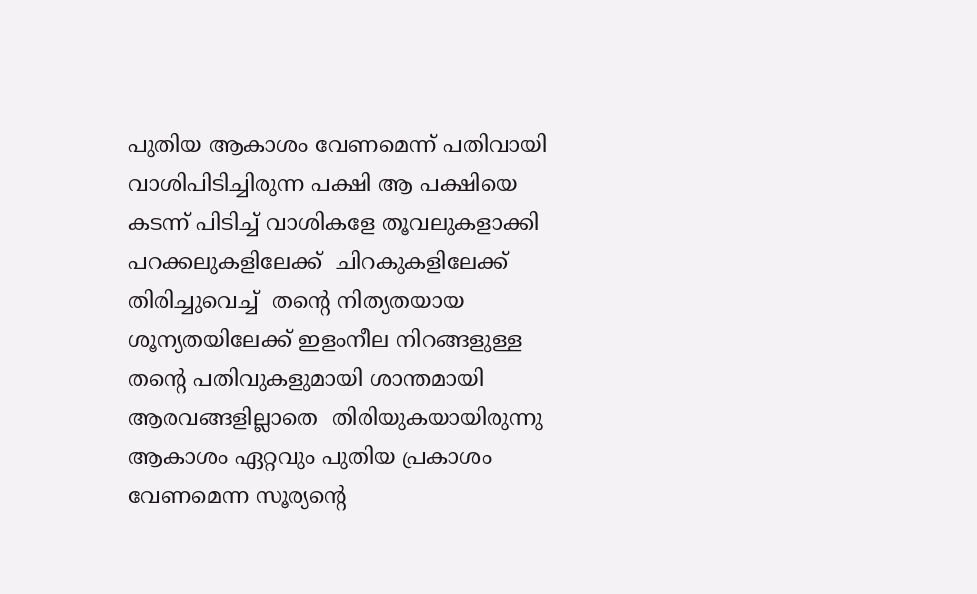പുതിയ ആകാശം വേണമെന്ന് പതിവായി വാശിപിടിച്ചിരുന്ന പക്ഷി ആ പക്ഷിയെ കടന്ന് പിടിച്ച് വാശികളേ തൂവലുകളാക്കി  പറക്കലുകളിലേക്ക്  ചിറകുകളിലേക്ക് തിരിച്ചുവെച്ച്  തൻ്റെ നിത്യതയായ ശൂന്യതയിലേക്ക് ഇളംനീല നിറങ്ങളുള്ള തൻ്റെ പതിവുകളുമായി ശാന്തമായി ആരവങ്ങളില്ലാതെ  തിരിയുകയായിരുന്നു ആകാശം ഏറ്റവും പുതിയ പ്രകാശം വേണമെന്ന സൂര്യൻ്റെ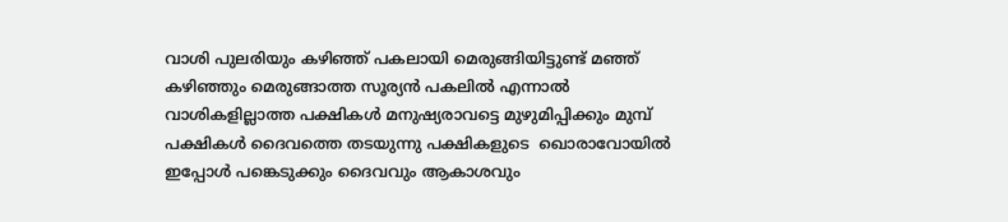വാശി പുലരിയും കഴിഞ്ഞ് പകലായി മെരുങ്ങിയിട്ടുണ്ട് മഞ്ഞ് കഴിഞ്ഞും മെരുങ്ങാത്ത സൂര്യൻ പകലിൽ എന്നാൽ വാശികളില്ലാത്ത പക്ഷികൾ മനുഷ്യരാവട്ടെ മുഴുമിപ്പിക്കും മുമ്പ് പക്ഷികൾ ദൈവത്തെ തടയുന്നു പക്ഷികളുടെ  ഖൊരാവോയിൽ ഇപ്പോൾ പങ്കെടുക്കും ദൈവവും ആകാശവും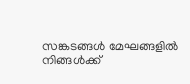സങ്കടങ്ങൾ മേഘങ്ങളിൽ നിങ്ങൾക്ക്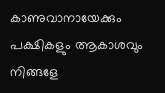കാണുവാനായേക്കും പക്ഷികളും ആകാശവും നിങ്ങളേ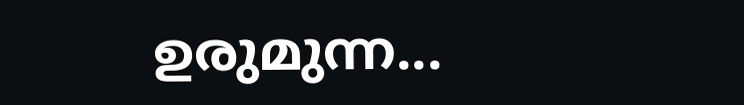ഉരുമുന്ന...